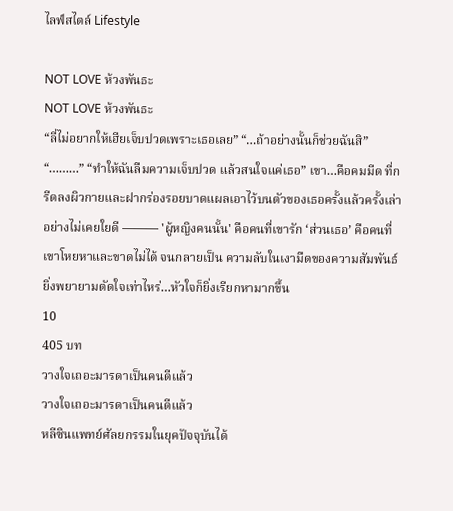ไลฟ์สไตล์ Lifestyle

NOT LOVE ห้วงพันธะ
NOT LOVE ห้วงพันธะ
“ลี่ไม่อยากให้เฮียเจ็บปวดเพราะเธอเลย” “…ถ้าอย่างนั้นก็ช่วยฉันสิ” “………” “ทำให้ฉันลืมความเจ็บปวด แล้วสนใจแค่เธอ” เขา…คือคมมีด ที่กรีดลงผิวกายและฝากร่องรอยบาดแผลเอาไว้บนตัวของเธอครั้งแล้วครั้งเล่าอย่างไม่เคยใยดี ——— 'ผู้หญิงคนนั้น' คือคนที่เขารัก ‘ส่วนเธอ’ คือคนที่เขาโหยหาและขาดไม่ได้ จนกลายเป็น ความลับในเงามืดของความสัมพันธ์ ยิ่งพยายามตัดใจเท่าไหร่…หัวใจก็ยิ่งเรียกหามากขึ้น
10
405 บท
วางใจเถอะมารดาเป็นคนดีแล้ว
วางใจเถอะมารดาเป็นคนดีแล้ว
หลีซินแพทย์ศัลยกรรมในยุคปัจจุบันได้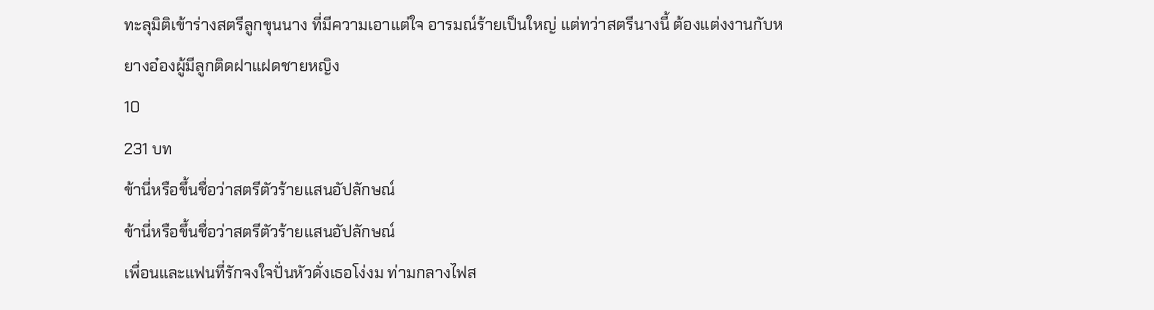ทะลุมิติเข้าร่างสตรีลูกขุนนาง ที่มีความเอาแต่ใจ อารมณ์ร้ายเป็นใหญ่ แต่ทว่าสตรีนางนี้ ต้องแต่งงานกับหยางอ๋องผู้มีลูกติดฝาแฝดชายหญิง
10
231 บท
ข้านี่หรือขึ้นชื่อว่าสตรีตัวร้ายแสนอัปลักษณ์
ข้านี่หรือขึ้นชื่อว่าสตรีตัวร้ายแสนอัปลักษณ์
เพื่อนและแฟนที่รักจงใจปั่นหัวดั่งเธอโง่งม ท่ามกลางไฟส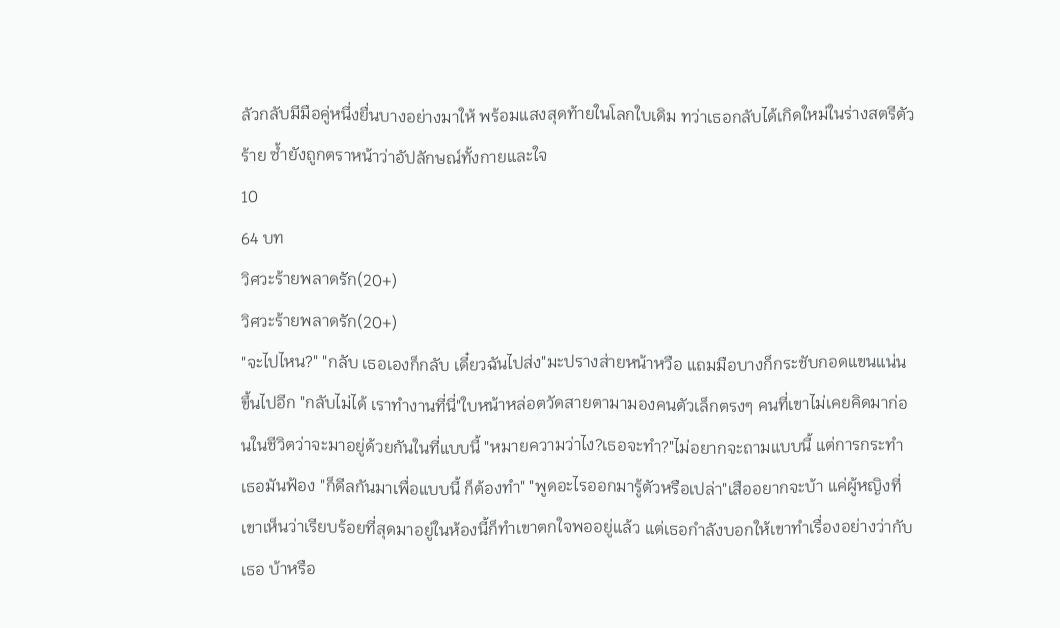ลัวกลับมีมือคู่หนึ่งยื่นบางอย่างมาให้ พร้อมแสงสุดท้ายในโลกใบเดิม ทว่าเธอกลับได้เกิดใหม่ในร่างสตรีตัวร้าย ซ้ำยังถูกตราหน้าว่าอัปลักษณ์ทั้งกายและใจ
10
64 บท
วิศวะร้ายพลาดรัก(20+)
วิศวะร้ายพลาดรัก(20+)
"จะไปไหน?" "กลับ เธอเองก็กลับ เดี๋ยวฉันไปส่ง"มะปรางส่ายหน้าหวือ แถมมือบางก็กระชับกอดแขนแน่นขึ้นไปอีก "กลับไม่ได้ เราทำงานที่นี่"ใบหน้าหล่อตวัดสายตามามองคนตัวเล็กตรงๆ คนที่เขาไม่เคยคิดมาก่อนในชีวิตว่าจะมาอยู่ด้วยกันในที่แบบนี้ "หมายความว่าไง?เธอจะทำ?"ไม่อยากจะถามแบบนี้ แต่การกระทำเธอมันฟ้อง "ก็ดีลกันมาเพื่อแบบนี้ ก็ต้องทำ" "พูดอะไรออกมารู้ตัวหรือเปล่า"เสืออยากจะบ้า แค่ผู้หญิงที่เขาเห็นว่าเรียบร้อยที่สุดมาอยู่ในห้องนี้ก็ทำเขาตกใจพออยู่แล้ว แต่เธอกำลังบอกให้เขาทำเรื่องอย่างว่ากับเธอ บ้าหรือ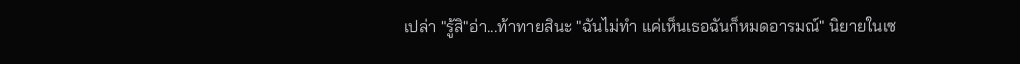เปล่า "รู้สิ"อ่า...ท้าทายสินะ "ฉันไม่ทำ แค่เห็นเธอฉันก็หมดอารมณ์" นิยายในเซ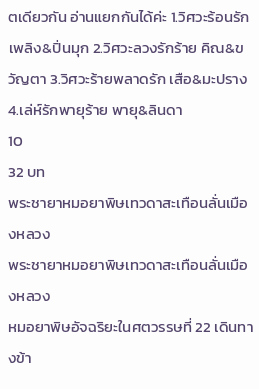ตเดียวกัน อ่านแยกกันได้ค่ะ 1.วิศวะร้อนรัก เพลิง&ปิ่นมุก 2.วิศวะลวงรักร้าย คิณ&ขวัญตา 3.วิศวะร้ายพลาดรัก เสือ&มะปราง 4.เล่ห์รักพายุร้าย พายุ&ลินดา
10
32 บท
พระชายาหมอยาพิษเทวดาสะเทือนลั่นเมืองหลวง
พระชายาหมอยาพิษเทวดาสะเทือนลั่นเมืองหลวง
หมอยาพิษอัจฉริยะในศตวรรษที่ 22 เดินทางข้า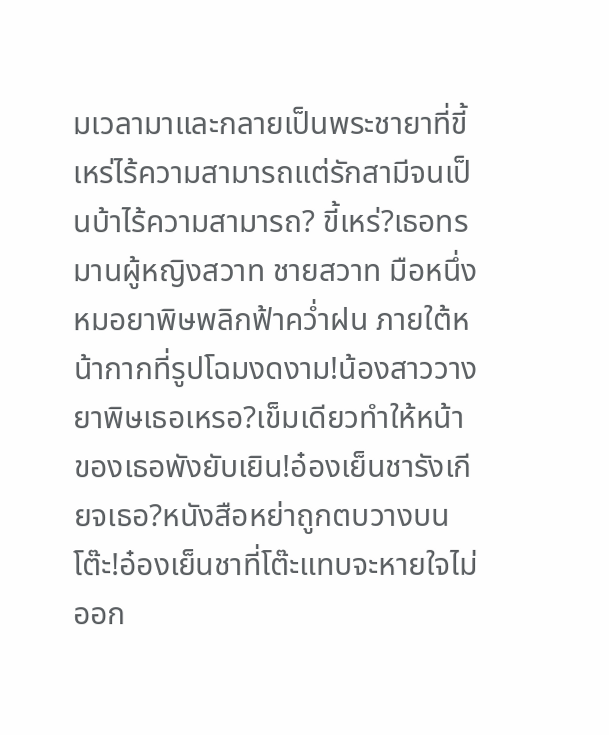มเวลามาและกลายเป็นพระชายาที่ขี้เหร่ไร้ความสามารถแต่รักสามีจนเป็นบ้าไร้ความสามารถ? ขี้เหร่?เธอทรมานผู้หญิงสวาท ชายสวาท มือหนึ่งหมอยาพิษพลิกฟ้าคว่ำฝน ภายใต้หน้ากากที่รูปโฉมงดงาม!น้องสาววางยาพิษเธอเหรอ?เข็มเดียวทำให้หน้าของเธอพังยับเยิน!อ๋องเย็นชารังเกียจเธอ?หนังสือหย่าถูกตบวางบนโต๊ะ!อ๋องเย็นชาที่โต๊ะแทบจะหายใจไม่ออก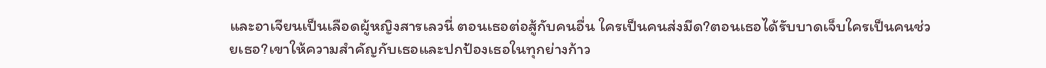และอาเจียนเป็นเลือดผู้หญิงสารเลวนี่ ตอนเธอต่อสู้กับคนอื่น ใครเป็นคนส่งมีด?ตอนเธอได้รับบาดเจ็บใครเป็นคนช่วยเธอ?เขาให้ความสำคัญกับเธอและปกป้องเธอในทุกย่างก้าว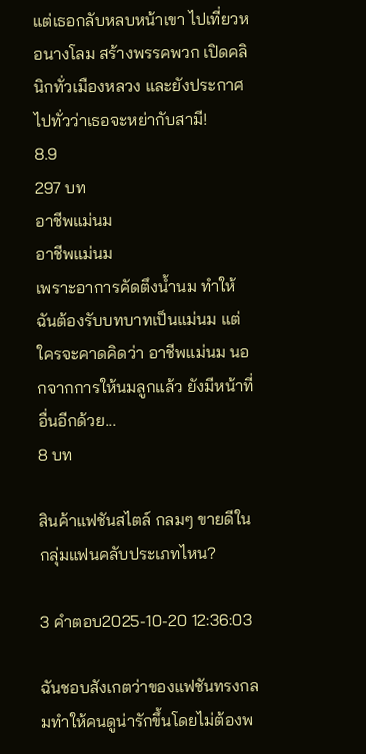แต่เธอกลับหลบหน้าเขา ไปเที่ยวหอนางโลม สร้างพรรคพวก เปิดคลินิกทั่วเมืองหลวง และยังประกาศไปทั่วว่าเธอจะหย่ากับสามี!
8.9
297 บท
อาชีพแม่นม
อาชีพแม่นม
เพราะอาการคัดตึงน้ำนม ทำให้ฉันต้องรับบทบาทเป็นแม่นม แต่ใครจะคาดคิดว่า อาชีพแม่นม นอกจากการให้นมลูกแล้ว ยังมีหน้าที่อื่นอีกด้วย...
8 บท

สินค้าแฟชันสไตล์ กลมๆ ขายดีในกลุ่มแฟนคลับประเภทไหน?

3 คำตอบ2025-10-20 12:36:03

ฉันชอบสังเกตว่าของแฟชันทรงกลมทำให้คนดูน่ารักขึ้นโดยไม่ต้องพ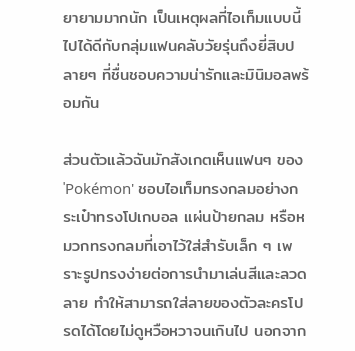ยายามมากนัก เป็นเหตุผลที่ไอเท็มแบบนี้ไปได้ดีกับกลุ่มแฟนคลับวัยรุ่นถึงยี่สิบปลายๆ ที่ชื่นชอบความน่ารักและมินิมอลพร้อมกัน

ส่วนตัวแล้วฉันมักสังเกตเห็นแฟนๆ ของ 'Pokémon' ชอบไอเท็มทรงกลมอย่างกระเป๋าทรงโปเกบอล แผ่นป้ายกลม หรือหมวกทรงกลมที่เอาไว้ใส่สำรับเล็ก ๆ เพราะรูปทรงง่ายต่อการนำมาเล่นสีและลวดลาย ทำให้สามารถใส่ลายของตัวละครโปรดได้โดยไม่ดูหวือหวาจนเกินไป นอกจาก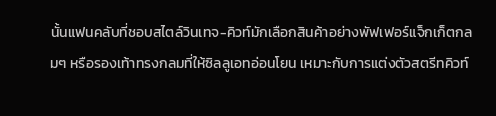นั้นแฟนคลับที่ชอบสไตล์วินเทจ-คิวท์มักเลือกสินค้าอย่างพัฟเฟอร์แจ็กเก็ตกลมๆ หรือรองเท้าทรงกลมที่ให้ซิลลูเอทอ่อนโยน เหมาะกับการแต่งตัวสตรีทคิวท์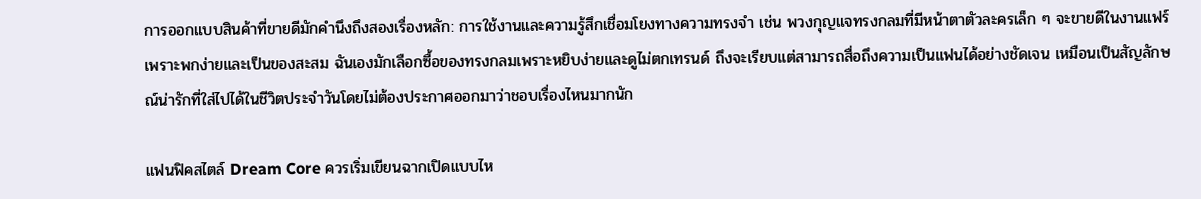การออกแบบสินค้าที่ขายดีมักคำนึงถึงสองเรื่องหลัก: การใช้งานและความรู้สึกเชื่อมโยงทางความทรงจำ เช่น พวงกุญแจทรงกลมที่มีหน้าตาตัวละครเล็ก ๆ จะขายดีในงานแฟร์เพราะพกง่ายและเป็นของสะสม ฉันเองมักเลือกซื้อของทรงกลมเพราะหยิบง่ายและดูไม่ตกเทรนด์ ถึงจะเรียบแต่สามารถสื่อถึงความเป็นแฟนได้อย่างชัดเจน เหมือนเป็นสัญลักษณ์น่ารักที่ใส่ไปได้ในชีวิตประจำวันโดยไม่ต้องประกาศออกมาว่าชอบเรื่องไหนมากนัก

แฟนฟิคสไตล์ Dream Core ควรเริ่มเขียนฉากเปิดแบบไห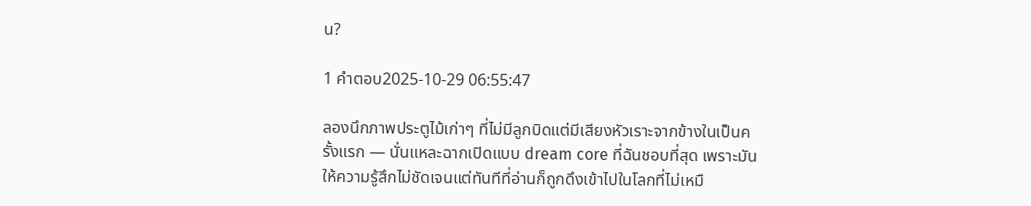น?

1 คำตอบ2025-10-29 06:55:47

ลองนึกภาพประตูไม้เก่าๆ ที่ไม่มีลูกบิดแต่มีเสียงหัวเราะจากข้างในเป็นครั้งแรก — นั่นแหละฉากเปิดแบบ dream core ที่ฉันชอบที่สุด เพราะมันให้ความรู้สึกไม่ชัดเจนแต่ทันทีที่อ่านก็ถูกดึงเข้าไปในโลกที่ไม่เหมื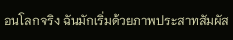อนโลกจริง ฉันมักเริ่มด้วยภาพประสาทสัมผัส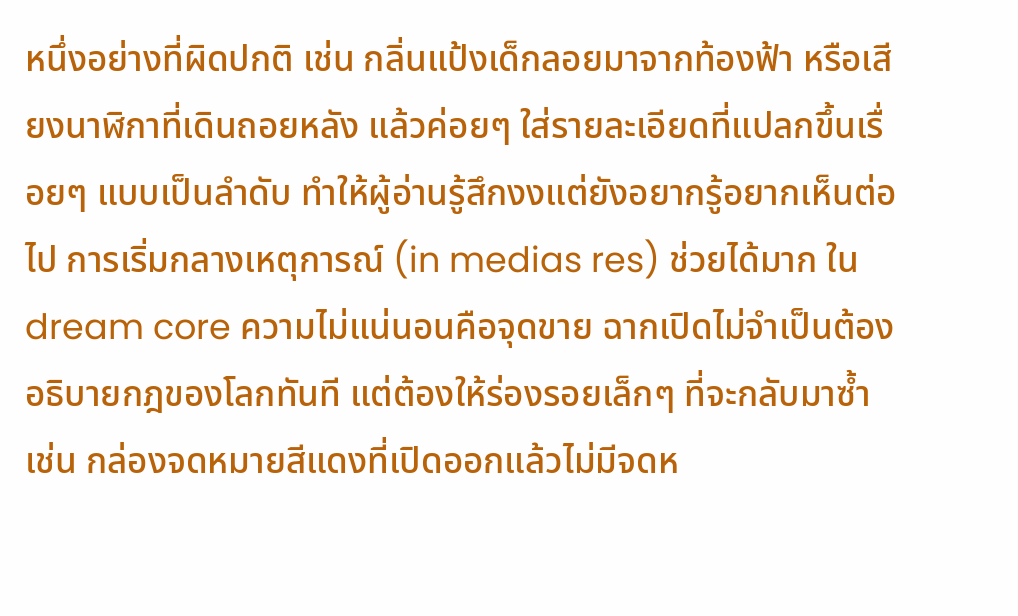หนึ่งอย่างที่ผิดปกติ เช่น กลิ่นแป้งเด็กลอยมาจากท้องฟ้า หรือเสียงนาฬิกาที่เดินถอยหลัง แล้วค่อยๆ ใส่รายละเอียดที่แปลกขึ้นเรื่อยๆ แบบเป็นลำดับ ทำให้ผู้อ่านรู้สึกงงแต่ยังอยากรู้อยากเห็นต่อไป การเริ่มกลางเหตุการณ์ (in medias res) ช่วยได้มาก ใน dream core ความไม่แน่นอนคือจุดขาย ฉากเปิดไม่จำเป็นต้องอธิบายกฎของโลกทันที แต่ต้องให้ร่องรอยเล็กๆ ที่จะกลับมาซ้ำ เช่น กล่องจดหมายสีแดงที่เปิดออกแล้วไม่มีจดห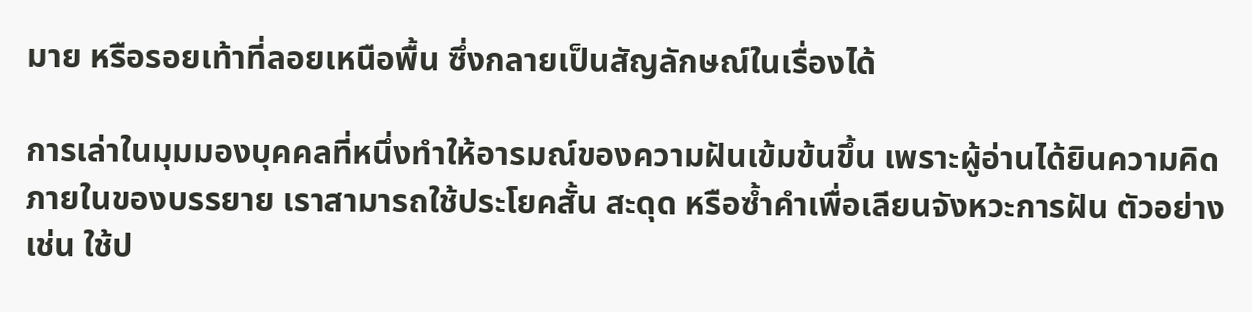มาย หรือรอยเท้าที่ลอยเหนือพื้น ซึ่งกลายเป็นสัญลักษณ์ในเรื่องได้

การเล่าในมุมมองบุคคลที่หนึ่งทำให้อารมณ์ของความฝันเข้มข้นขึ้น เพราะผู้อ่านได้ยินความคิดภายในของบรรยาย เราสามารถใช้ประโยคสั้น สะดุด หรือซ้ำคำเพื่อเลียนจังหวะการฝัน ตัวอย่างเช่น ใช้ป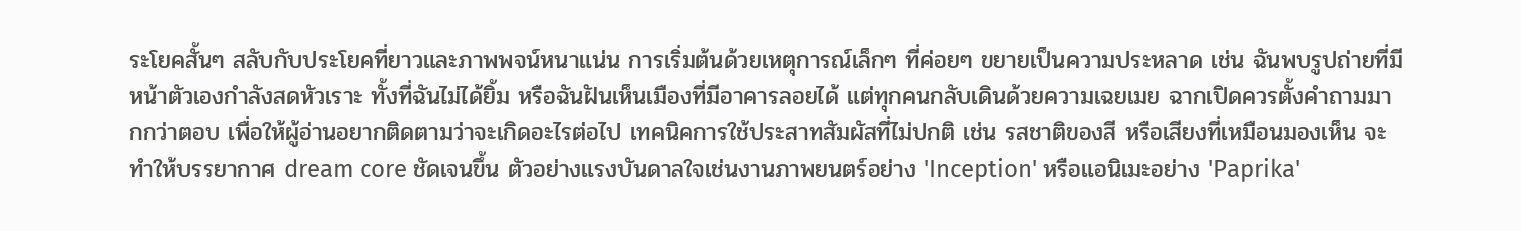ระโยคสั้นๆ สลับกับประโยคที่ยาวและภาพพจน์หนาแน่น การเริ่มต้นด้วยเหตุการณ์เล็กๆ ที่ค่อยๆ ขยายเป็นความประหลาด เช่น ฉันพบรูปถ่ายที่มีหน้าตัวเองกำลังสดหัวเราะ ทั้งที่ฉันไม่ได้ยิ้ม หรือฉันฝันเห็นเมืองที่มีอาคารลอยได้ แต่ทุกคนกลับเดินด้วยความเฉยเมย ฉากเปิดควรตั้งคำถามมากกว่าตอบ เพื่อให้ผู้อ่านอยากติดตามว่าจะเกิดอะไรต่อไป เทคนิคการใช้ประสาทสัมผัสที่ไม่ปกติ เช่น รสชาติของสี หรือเสียงที่เหมือนมองเห็น จะทำให้บรรยากาศ dream core ชัดเจนขึ้น ตัวอย่างแรงบันดาลใจเช่นงานภาพยนตร์อย่าง 'Inception' หรือแอนิเมะอย่าง 'Paprika'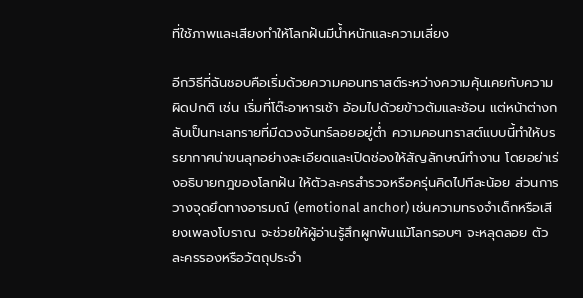ที่ใช้ภาพและเสียงทำให้โลกฝันมีน้ำหนักและความเสี่ยง

อีกวิธีที่ฉันชอบคือเริ่มด้วยความคอนทราสต์ระหว่างความคุ้นเคยกับความผิดปกติ เช่น เริ่มที่โต๊ะอาหารเช้า อ้อมไปด้วยข้าวต้มและช้อน แต่หน้าต่างกลับเป็นทะเลทรายที่มีดวงจันทร์ลอยอยู่ต่ำ ความคอนทราสต์แบบนี้ทำให้บรรยากาศน่าขนลุกอย่างละเอียดและเปิดช่องให้สัญลักษณ์ทำงาน โดยอย่าเร่งอธิบายกฎของโลกฝัน ให้ตัวละครสำรวจหรือครุ่นคิดไปทีละน้อย ส่วนการวางจุดยึดทางอารมณ์ (emotional anchor) เช่นความทรงจำเด็กหรือเสียงเพลงโบราณ จะช่วยให้ผู้อ่านรู้สึกผูกพันแม้โลกรอบๆ จะหลุดลอย ตัวละครรองหรือวัตถุประจำ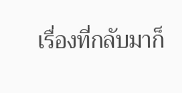เรื่องที่กลับมาก็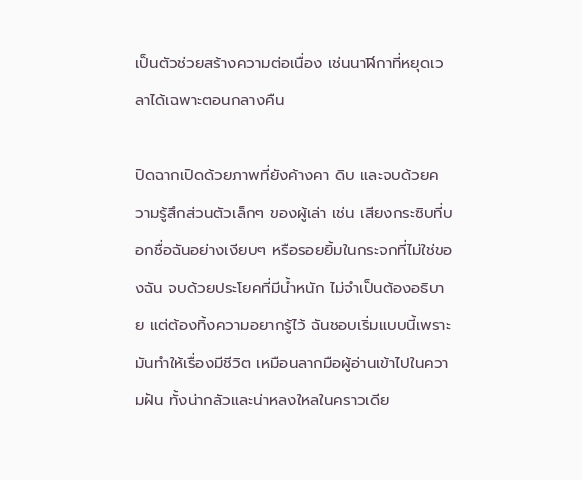เป็นตัวช่วยสร้างความต่อเนื่อง เช่นนาฬิกาที่หยุดเวลาได้เฉพาะตอนกลางคืน

ปิดฉากเปิดด้วยภาพที่ยังค้างคา ดิบ และจบด้วยความรู้สึกส่วนตัวเล็กๆ ของผู้เล่า เช่น เสียงกระซิบที่บอกชื่อฉันอย่างเงียบๆ หรือรอยยิ้มในกระจกที่ไม่ใช่ของฉัน จบด้วยประโยคที่มีน้ำหนัก ไม่จำเป็นต้องอธิบาย แต่ต้องทิ้งความอยากรู้ไว้ ฉันชอบเริ่มแบบนี้เพราะมันทำให้เรื่องมีชีวิต เหมือนลากมือผู้อ่านเข้าไปในความฝัน ทั้งน่ากลัวและน่าหลงใหลในคราวเดีย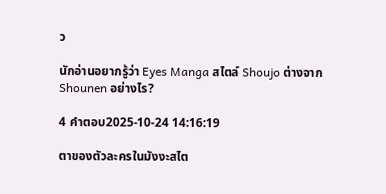ว

นักอ่านอยากรู้ว่า Eyes Manga สไตล์ Shoujo ต่างจาก Shounen อย่างไร?

4 คำตอบ2025-10-24 14:16:19

ตาของตัวละครในมังงะสไต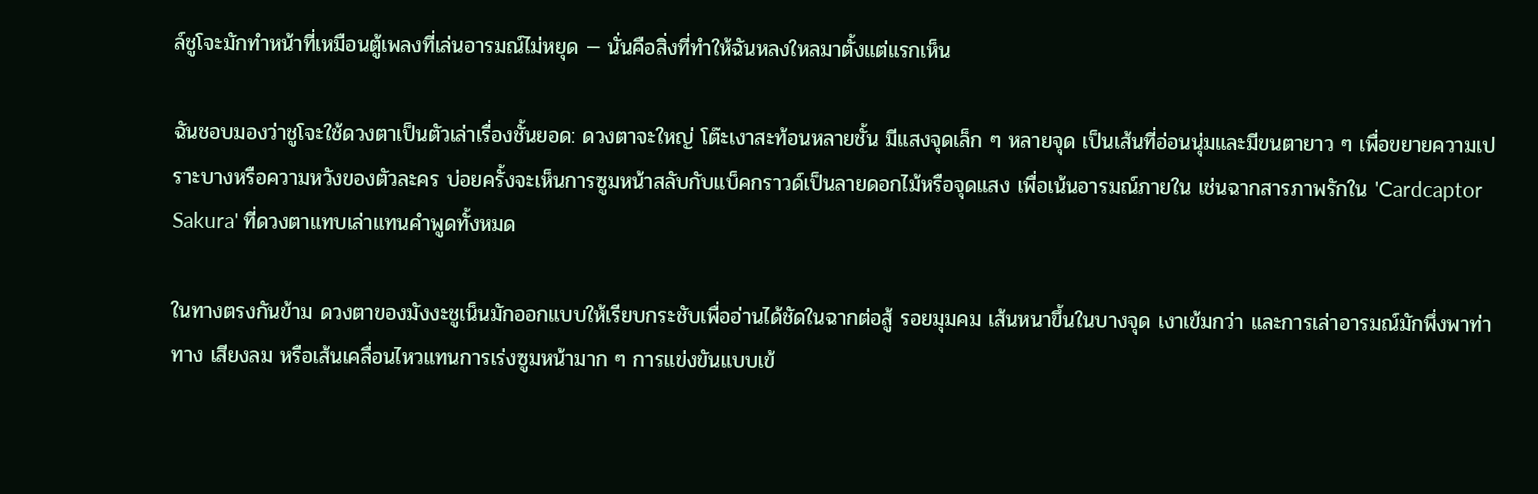ล์ชูโจะมักทำหน้าที่เหมือนตู้เพลงที่เล่นอารมณ์ไม่หยุด — นั่นคือสิ่งที่ทำให้ฉันหลงใหลมาตั้งแต่แรกเห็น

ฉันชอบมองว่าชูโจะใช้ดวงตาเป็นตัวเล่าเรื่องชั้นยอด: ดวงตาจะใหญ่ โต๊ะเงาสะท้อนหลายชั้น มีแสงจุดเล็ก ๆ หลายจุด เป็นเส้นที่อ่อนนุ่มและมีขนตายาว ๆ เพื่อขยายความเปราะบางหรือความหวังของตัวละคร บ่อยครั้งจะเห็นการซูมหน้าสลับกับแบ็คกราวด์เป็นลายดอกไม้หรือจุดแสง เพื่อเน้นอารมณ์ภายใน เช่นฉากสารภาพรักใน 'Cardcaptor Sakura' ที่ดวงตาแทบเล่าแทนคำพูดทั้งหมด

ในทางตรงกันข้าม ดวงตาของมังงะชูเน็นมักออกแบบให้เรียบกระชับเพื่ออ่านได้ชัดในฉากต่อสู้ รอยมุมคม เส้นหนาขึ้นในบางจุด เงาเข้มกว่า และการเล่าอารมณ์มักพึ่งพาท่าทาง เสียงลม หรือเส้นเคลื่อนไหวแทนการเร่งซูมหน้ามาก ๆ การแข่งขันแบบเข้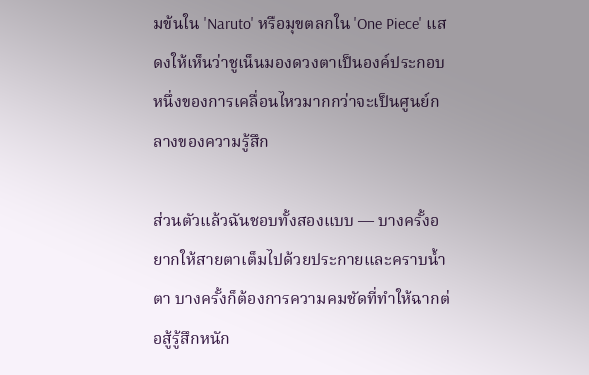มข้นใน 'Naruto' หรือมุขตลกใน 'One Piece' แสดงให้เห็นว่าชูเน็นมองดวงตาเป็นองค์ประกอบหนึ่งของการเคลื่อนไหวมากกว่าจะเป็นศูนย์กลางของความรู้สึก

ส่วนตัวแล้วฉันชอบทั้งสองแบบ — บางครั้งอยากให้สายตาเต็มไปด้วยประกายและคราบน้ำตา บางครั้งก็ต้องการความคมชัดที่ทำให้ฉากต่อสู้รู้สึกหนัก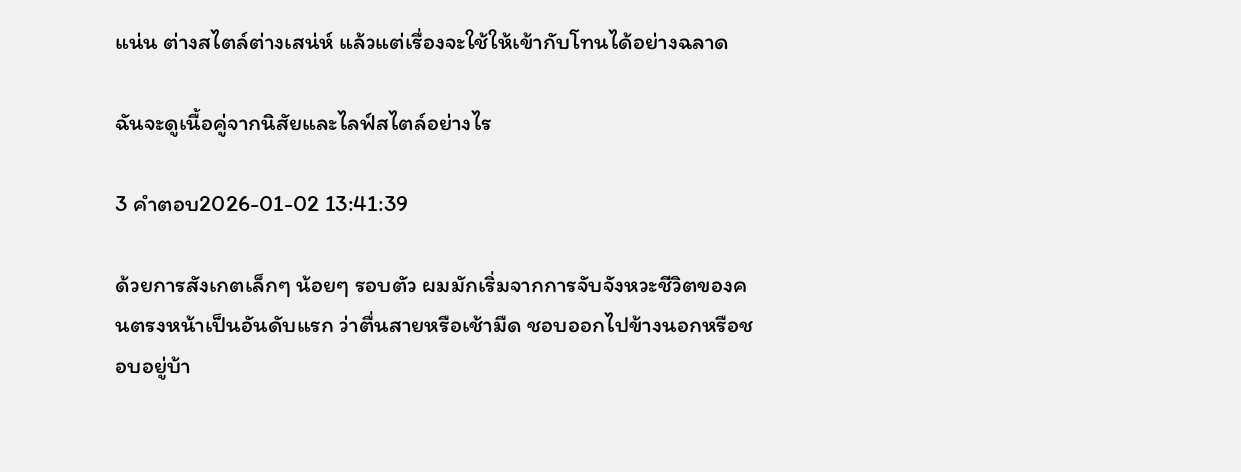แน่น ต่างสไตล์ต่างเสน่ห์ แล้วแต่เรื่องจะใช้ให้เข้ากับโทนได้อย่างฉลาด

ฉันจะดูเนื้อคู่จากนิสัยและไลฟ์สไตล์อย่างไร

3 คำตอบ2026-01-02 13:41:39

ด้วยการสังเกตเล็กๆ น้อยๆ รอบตัว ผมมักเริ่มจากการจับจังหวะชีวิตของคนตรงหน้าเป็นอันดับแรก ว่าตื่นสายหรือเช้ามืด ชอบออกไปข้างนอกหรือชอบอยู่บ้า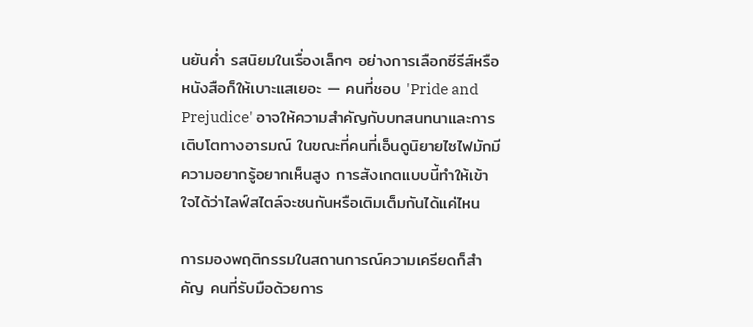นยันค่ำ รสนิยมในเรื่องเล็กๆ อย่างการเลือกซีรีส์หรือหนังสือก็ให้เบาะแสเยอะ — คนที่ชอบ 'Pride and Prejudice' อาจให้ความสำคัญกับบทสนทนาและการเติบโตทางอารมณ์ ในขณะที่คนที่เอ็นดูนิยายไซไฟมักมีความอยากรู้อยากเห็นสูง การสังเกตแบบนี้ทำให้เข้าใจได้ว่าไลฟ์สไตล์จะชนกันหรือเติมเต็มกันได้แค่ไหน

การมองพฤติกรรมในสถานการณ์ความเครียดก็สำคัญ คนที่รับมือด้วยการ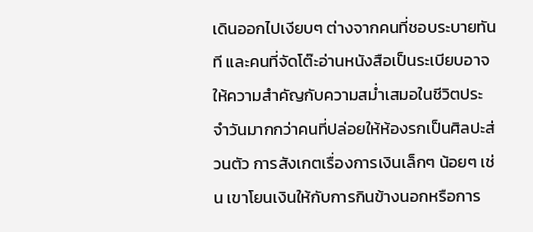เดินออกไปเงียบๆ ต่างจากคนที่ชอบระบายทันที และคนที่จัดโต๊ะอ่านหนังสือเป็นระเบียบอาจให้ความสำคัญกับความสม่ำเสมอในชีวิตประจำวันมากกว่าคนที่ปล่อยให้ห้องรกเป็นศิลปะส่วนตัว การสังเกตเรื่องการเงินเล็กๆ น้อยๆ เช่น เขาโยนเงินให้กับการกินข้างนอกหรือการ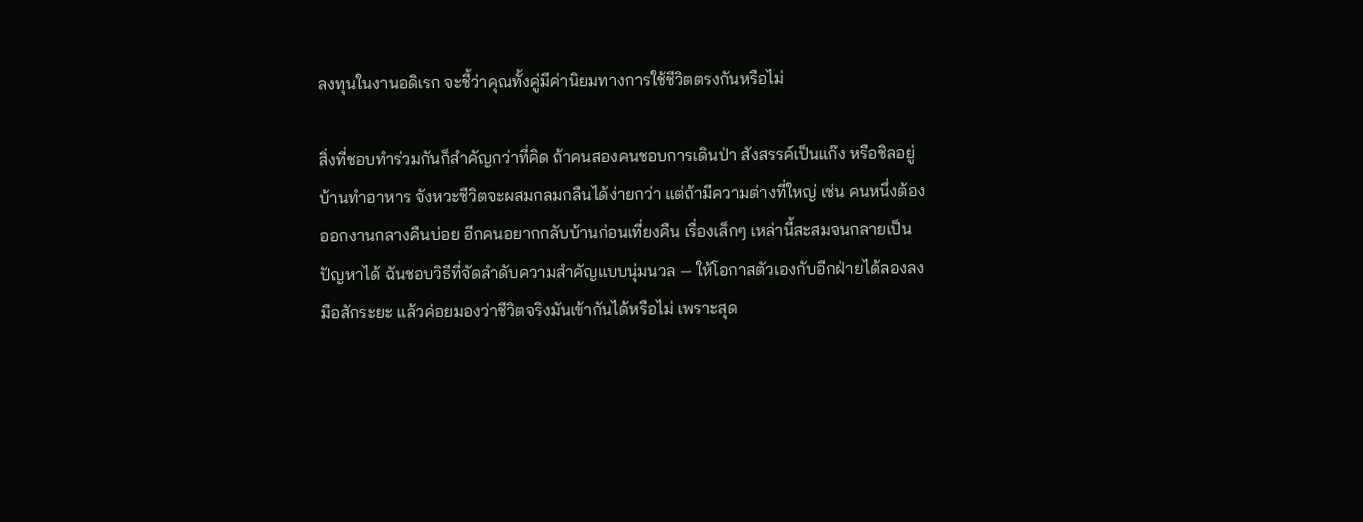ลงทุนในงานอดิเรก จะชี้ว่าคุณทั้งคู่มีค่านิยมทางการใช้ชีวิตตรงกันหรือไม่

สิ่งที่ชอบทำร่วมกันก็สำคัญกว่าที่คิด ถ้าคนสองคนชอบการเดินป่า สังสรรค์เป็นแก๊ง หรือชิลอยู่บ้านทำอาหาร จังหวะชีวิตจะผสมกลมกลืนได้ง่ายกว่า แต่ถ้ามีความต่างที่ใหญ่ เช่น คนหนึ่งต้องออกงานกลางคืนบ่อย อีกคนอยากกลับบ้านก่อนเที่ยงคืน เรื่องเล็กๆ เหล่านี้สะสมจนกลายเป็นปัญหาได้ ฉันชอบวิธีที่จัดลำดับความสำคัญแบบนุ่มนวล — ให้โอกาสตัวเองกับอีกฝ่ายได้ลองลงมือสักระยะ แล้วค่อยมองว่าชีวิตจริงมันเข้ากันได้หรือไม่ เพราะสุด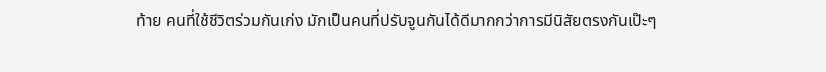ท้าย คนที่ใช้ชีวิตร่วมกันเก่ง มักเป็นคนที่ปรับจูนกันได้ดีมากกว่าการมีนิสัยตรงกันเป๊ะๆ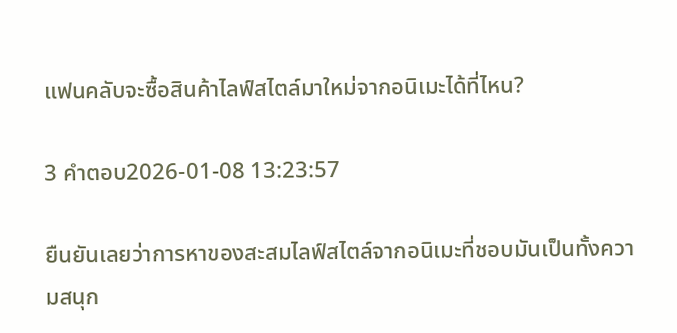แฟนคลับจะซื้อสินค้าไลฟ์สไตล์มาใหม่จากอนิเมะได้ที่ไหน?

3 คำตอบ2026-01-08 13:23:57

ยืนยันเลยว่าการหาของสะสมไลฟ์สไตล์จากอนิเมะที่ชอบมันเป็นทั้งความสนุก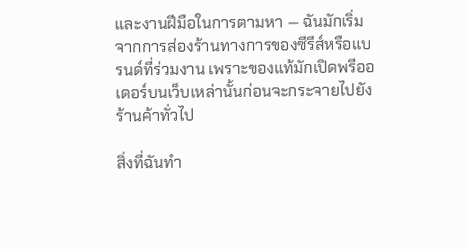และงานฝีมือในการตามหา — ฉันมักเริ่มจากการส่องร้านทางการของซีรีส์หรือแบรนด์ที่ร่วมงาน เพราะของแท้มักเปิดพรีออเดอร์บนเว็บเหล่านั้นก่อนจะกระจายไปยังร้านค้าทั่วไป

สิ่งที่ฉันทำ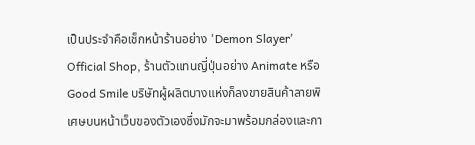เป็นประจำคือเช็กหน้าร้านอย่าง 'Demon Slayer' Official Shop, ร้านตัวแทนญี่ปุ่นอย่าง Animate หรือ Good Smile บริษัทผู้ผลิตบางแห่งก็ลงขายสินค้าลายพิเศษบนหน้าเว็บของตัวเองซึ่งมักจะมาพร้อมกล่องและกา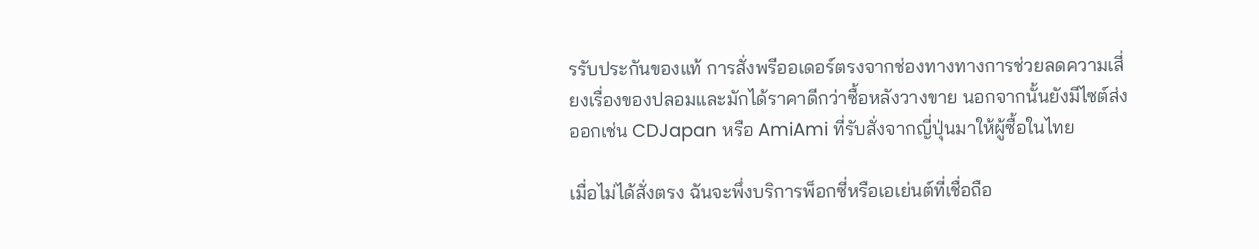รรับประกันของแท้ การสั่งพรีออเดอร์ตรงจากช่องทางทางการช่วยลดความเสี่ยงเรื่องของปลอมและมักได้ราคาดีกว่าซื้อหลังวางขาย นอกจากนั้นยังมีไซต์ส่งออกเช่น CDJapan หรือ AmiAmi ที่รับสั่งจากญี่ปุ่นมาให้ผู้ซื้อในไทย

เมื่อไม่ได้สั่งตรง ฉันจะพึ่งบริการพ็อกซี่หรือเอเย่นต์ที่เชื่อถือ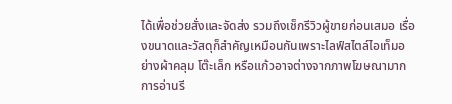ได้เพื่อช่วยสั่งและจัดส่ง รวมถึงเช็กรีวิวผู้ขายก่อนเสมอ เรื่องขนาดและวัสดุก็สำคัญเหมือนกันเพราะไลฟ์สไตล์ไอเท็มอย่างผ้าคลุม โต๊ะเล็ก หรือแก้วอาจต่างจากภาพโฆษณามาก การอ่านรี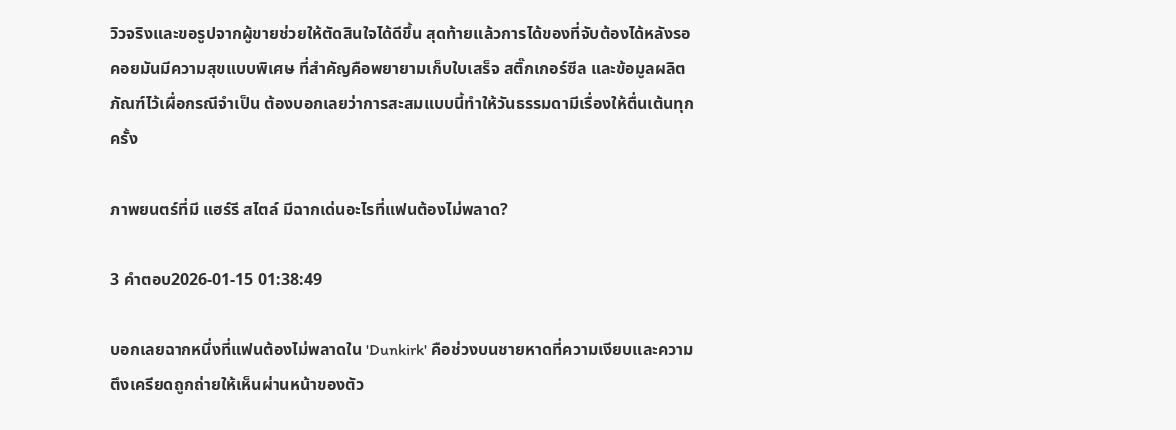วิวจริงและขอรูปจากผู้ขายช่วยให้ตัดสินใจได้ดีขึ้น สุดท้ายแล้วการได้ของที่จับต้องได้หลังรอคอยมันมีความสุขแบบพิเศษ ที่สำคัญคือพยายามเก็บใบเสร็จ สติ๊กเกอร์ซีล และข้อมูลผลิตภัณฑ์ไว้เผื่อกรณีจำเป็น ต้องบอกเลยว่าการสะสมแบบนี้ทำให้วันธรรมดามีเรื่องให้ตื่นเต้นทุกครั้ง

ภาพยนตร์ที่มี แฮร์รี สไตล์ มีฉากเด่นอะไรที่แฟนต้องไม่พลาด?

3 คำตอบ2026-01-15 01:38:49

บอกเลยฉากหนึ่งที่แฟนต้องไม่พลาดใน 'Dunkirk' คือช่วงบนชายหาดที่ความเงียบและความตึงเครียดถูกถ่ายให้เห็นผ่านหน้าของตัว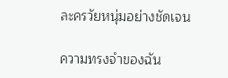ละครวัยหนุ่มอย่างชัดเจน

ความทรงจำของฉัน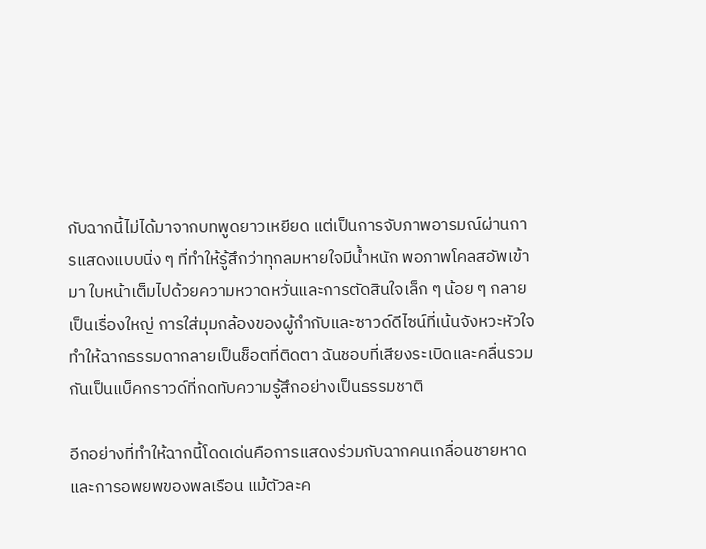กับฉากนี้ไม่ได้มาจากบทพูดยาวเหยียด แต่เป็นการจับภาพอารมณ์ผ่านการแสดงแบบนิ่ง ๆ ที่ทำให้รู้สึกว่าทุกลมหายใจมีน้ำหนัก พอภาพโคลสอัพเข้ามา ใบหน้าเต็มไปด้วยความหวาดหวั่นและการตัดสินใจเล็ก ๆ น้อย ๆ กลายเป็นเรื่องใหญ่ การใส่มุมกล้องของผู้กำกับและซาวด์ดีไซน์ที่เน้นจังหวะหัวใจ ทำให้ฉากธรรมดากลายเป็นช็อตที่ติดตา ฉันชอบที่เสียงระเบิดและคลื่นรวมกันเป็นแบ็คกราวด์ที่กดทับความรู้สึกอย่างเป็นธรรมชาติ

อีกอย่างที่ทำให้ฉากนี้โดดเด่นคือการแสดงร่วมกับฉากคนเกลื่อนชายหาดและการอพยพของพลเรือน แม้ตัวละค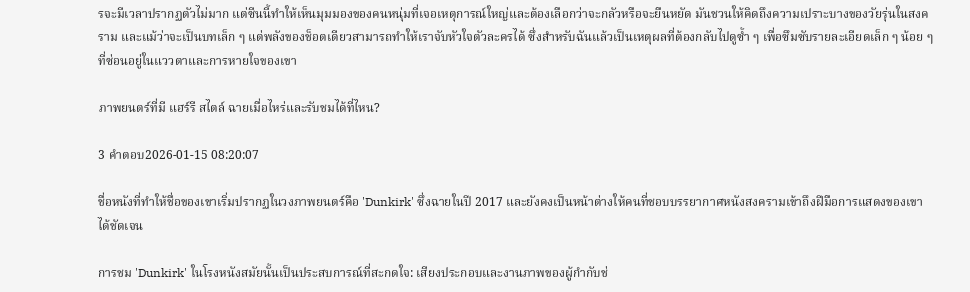รจะมีเวลาปรากฏตัวไม่มาก แต่ซีนนี้ทำให้เห็นมุมมองของคนหนุ่มที่เจอเหตุการณ์ใหญ่และต้องเลือกว่าจะกลัวหรือจะยืนหยัด มันชวนให้คิดถึงความเปราะบางของวัยรุ่นในสงคราม และแม้ว่าจะเป็นบทเล็ก ๆ แต่พลังของช็อตเดียวสามารถทำให้เราจับหัวใจตัวละครได้ ซึ่งสำหรับฉันแล้วเป็นเหตุผลที่ต้องกลับไปดูซ้ำ ๆ เพื่อซึมซับรายละเอียดเล็ก ๆ น้อย ๆ ที่ซ่อนอยู่ในแววตาและการหายใจของเขา

ภาพยนตร์ที่มี แฮร์รี สไตล์ ฉายเมื่อไหร่และรับชมได้ที่ไหน?

3 คำตอบ2026-01-15 08:20:07

ชื่อหนังที่ทำให้ชื่อของเขาเริ่มปรากฏในวงภาพยนตร์คือ 'Dunkirk' ซึ่งฉายในปี 2017 และยังคงเป็นหน้าต่างให้คนที่ชอบบรรยากาศหนังสงครามเข้าถึงฝีมือการแสดงของเขาได้ชัดเจน

การชม 'Dunkirk' ในโรงหนังสมัยนั้นเป็นประสบการณ์ที่สะกดใจ: เสียงประกอบและงานภาพของผู้กำกับช่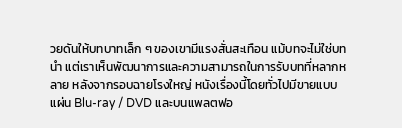วยดันให้บทบาทเล็ก ๆ ของเขามีแรงสั่นสะเทือน แม้บทจะไม่ใช่บทนำ แต่เราเห็นพัฒนาการและความสามารถในการรับบทที่หลากหลาย หลังจากรอบฉายโรงใหญ่ หนังเรื่องนี้โดยทั่วไปมีขายแบบแผ่น Blu-ray / DVD และบนแพลตฟอ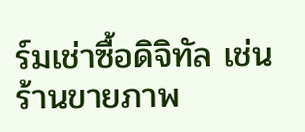ร์มเช่าซื้อดิจิทัล เช่นร้านขายภาพ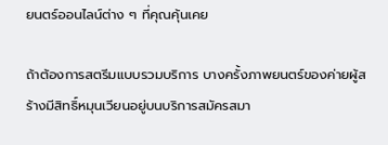ยนตร์ออนไลน์ต่าง ๆ ที่คุณคุ้นเคย

ถ้าต้องการสตรีมแบบรวมบริการ บางครั้งภาพยนตร์ของค่ายผู้สร้างมีสิทธิ์หมุนเวียนอยู่บนบริการสมัครสมา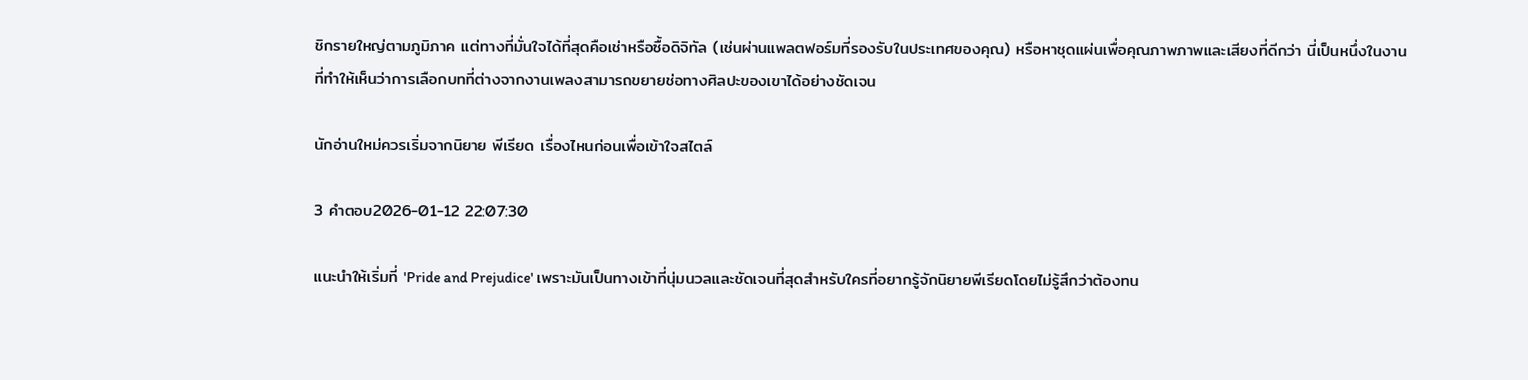ชิกรายใหญ่ตามภูมิภาค แต่ทางที่มั่นใจได้ที่สุดคือเช่าหรือซื้อดิจิทัล (เช่นผ่านแพลตฟอร์มที่รองรับในประเทศของคุณ) หรือหาชุดแผ่นเพื่อคุณภาพภาพและเสียงที่ดีกว่า นี่เป็นหนึ่งในงานที่ทำให้เห็นว่าการเลือกบทที่ต่างจากงานเพลงสามารถขยายช่อทางศิลปะของเขาได้อย่างชัดเจน

นักอ่านใหม่ควรเริ่มจากนิยาย พีเรียด เรื่องไหนก่อนเพื่อเข้าใจสไตล์

3 คำตอบ2026-01-12 22:07:30

แนะนำให้เริ่มที่ 'Pride and Prejudice' เพราะมันเป็นทางเข้าที่นุ่มนวลและชัดเจนที่สุดสำหรับใครที่อยากรู้จักนิยายพีเรียดโดยไม่รู้สึกว่าต้องทน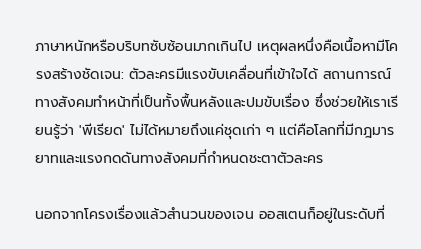ภาษาหนักหรือบริบทซับซ้อนมากเกินไป เหตุผลหนึ่งคือเนื้อหามีโครงสร้างชัดเจน: ตัวละครมีแรงขับเคลื่อนที่เข้าใจได้ สถานการณ์ทางสังคมทำหน้าที่เป็นทั้งพื้นหลังและปมขับเรื่อง ซึ่งช่วยให้เราเรียนรู้ว่า 'พีเรียด' ไม่ได้หมายถึงแค่ชุดเก่า ๆ แต่คือโลกที่มีกฎมารยาทและแรงกดดันทางสังคมที่กำหนดชะตาตัวละคร

นอกจากโครงเรื่องแล้วสำนวนของเจน ออสเตนก็อยู่ในระดับที่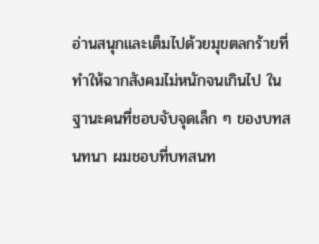อ่านสนุกและเต็มไปด้วยมุขตลกร้ายที่ทำให้ฉากสังคมไม่หนักจนเกินไป ในฐานะคนที่ชอบจับจุดเล็ก ๆ ของบทสนทนา ผมชอบที่บทสนท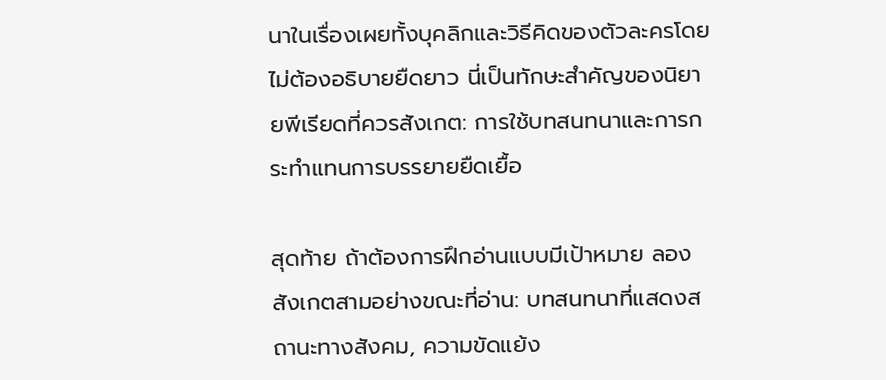นาในเรื่องเผยทั้งบุคลิกและวิธีคิดของตัวละครโดยไม่ต้องอธิบายยืดยาว นี่เป็นทักษะสำคัญของนิยายพีเรียดที่ควรสังเกต: การใช้บทสนทนาและการกระทำแทนการบรรยายยืดเยื้อ

สุดท้าย ถ้าต้องการฝึกอ่านแบบมีเป้าหมาย ลองสังเกตสามอย่างขณะที่อ่าน: บทสนทนาที่แสดงสถานะทางสังคม, ความขัดแย้ง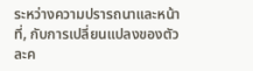ระหว่างความปรารถนาและหน้าที่, กับการเปลี่ยนแปลงของตัวละค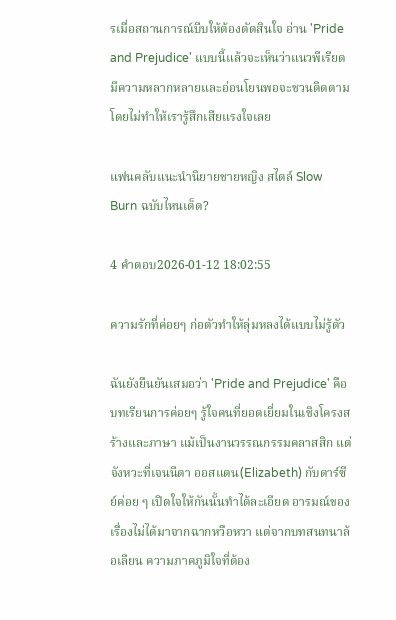รเมื่อสถานการณ์บีบให้ต้องตัดสินใจ อ่าน 'Pride and Prejudice' แบบนี้แล้วจะเห็นว่าแนวพีเรียดมีความหลากหลายและอ่อนโยนพอจะชวนติดตามโดยไม่ทำให้เรารู้สึกเสียแรงใจเลย

แฟนคลับแนะนำนิยายชายหญิง สไตล์ Slow Burn ฉบับไหนเด็ด?

4 คำตอบ2026-01-12 18:02:55

ความรักที่ค่อยๆ ก่อตัวทำให้ลุ่มหลงได้แบบไม่รู้ตัว

ฉันยังยืนยันเสมอว่า 'Pride and Prejudice' คือบทเรียนการค่อยๆ รู้ใจคนที่ยอดเยี่ยมในเชิงโครงสร้างและภาษา แม้เป็นงานวรรณกรรมคลาสสิก แต่จังหวะที่เจนนีตา ออสแตน(Elizabeth) กับดาร์ซีย์ค่อย ๆ เปิดใจให้กันนั้นทำได้ละเอียด อารมณ์ของเรื่องไม่ได้มาจากฉากหวือหวา แต่จากบทสนทนาล้อเลียน ความภาคภูมิใจที่ต้อง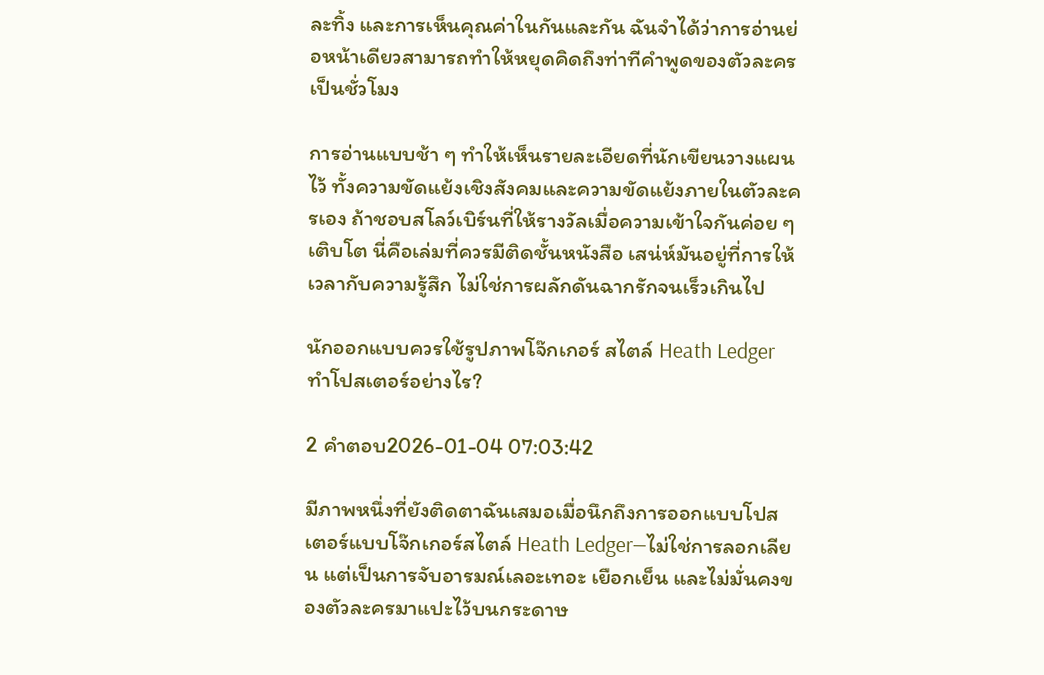ละทิ้ง และการเห็นคุณค่าในกันและกัน ฉันจำได้ว่าการอ่านย่อหน้าเดียวสามารถทำให้หยุดคิดถึงท่าทีคำพูดของตัวละครเป็นชั่วโมง

การอ่านแบบช้า ๆ ทำให้เห็นรายละเอียดที่นักเขียนวางแผนไว้ ทั้งความขัดแย้งเชิงสังคมและความขัดแย้งภายในตัวละครเอง ถ้าชอบสโลว์เบิร์นที่ให้รางวัลเมื่อความเข้าใจกันค่อย ๆ เติบโต นี่คือเล่มที่ควรมีติดชั้นหนังสือ เสน่ห์มันอยู่ที่การให้เวลากับความรู้สึก ไม่ใช่การผลักดันฉากรักจนเร็วเกินไป

นักออกแบบควรใช้รูปภาพโจ๊กเกอร์ สไตล์ Heath Ledger ทำโปสเตอร์อย่างไร?

2 คำตอบ2026-01-04 07:03:42

มีภาพหนึ่งที่ยังติดตาฉันเสมอเมื่อนึกถึงการออกแบบโปสเตอร์แบบโจ๊กเกอร์สไตล์ Heath Ledger—ไม่ใช่การลอกเลียน แต่เป็นการจับอารมณ์เลอะเทอะ เยือกเย็น และไม่มั่นคงของตัวละครมาแปะไว้บนกระดาษ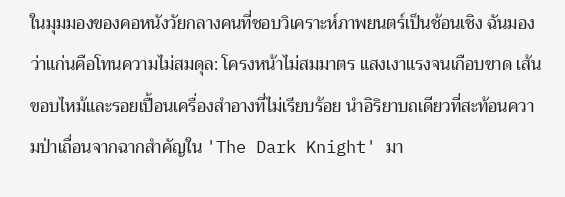ในมุมมองของคอหนังวัยกลางคนที่ชอบวิเคราะห์ภาพยนตร์เป็นช้อนเชิง ฉันมองว่าแก่นคือโทนความไม่สมดุล: โครงหน้าไม่สมมาตร แสงเงาแรงจนเกือบขาด เส้นขอบไหม้และรอยเปื้อนเครื่องสำอางที่ไม่เรียบร้อย นำอิริยาบถเดียวที่สะท้อนความป่าเถื่อนจากฉากสำคัญใน 'The Dark Knight' มา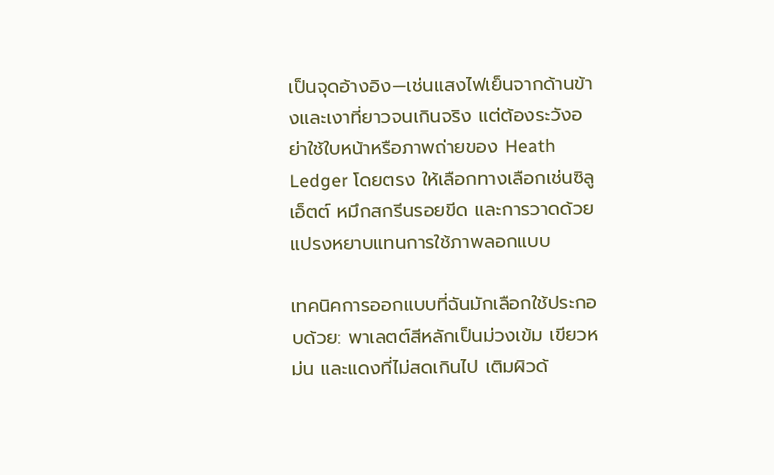เป็นจุดอ้างอิง—เช่นแสงไฟเย็นจากด้านข้างและเงาที่ยาวจนเกินจริง แต่ต้องระวังอย่าใช้ใบหน้าหรือภาพถ่ายของ Heath Ledger โดยตรง ให้เลือกทางเลือกเช่นซิลูเอ็ตต์ หมึกสกรีนรอยขีด และการวาดด้วยแปรงหยาบแทนการใช้ภาพลอกแบบ

เทคนิคการออกแบบที่ฉันมักเลือกใช้ประกอบด้วย: พาเลตต์สีหลักเป็นม่วงเข้ม เขียวหม่น และแดงที่ไม่สดเกินไป เติมผิวด้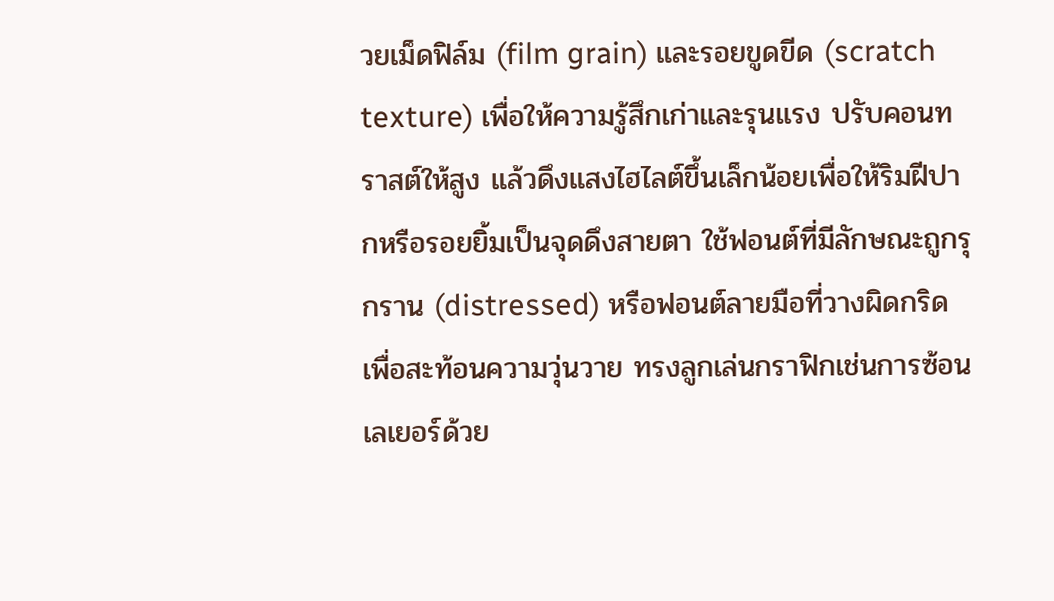วยเม็ดฟิล์ม (film grain) และรอยขูดขีด (scratch texture) เพื่อให้ความรู้สึกเก่าและรุนแรง ปรับคอนทราสต์ให้สูง แล้วดึงแสงไฮไลต์ขึ้นเล็กน้อยเพื่อให้ริมฝีปากหรือรอยยิ้มเป็นจุดดึงสายตา ใช้ฟอนต์ที่มีลักษณะถูกรุกราน (distressed) หรือฟอนต์ลายมือที่วางผิดกริด เพื่อสะท้อนความวุ่นวาย ทรงลูกเล่นกราฟิกเช่นการซ้อนเลเยอร์ด้วย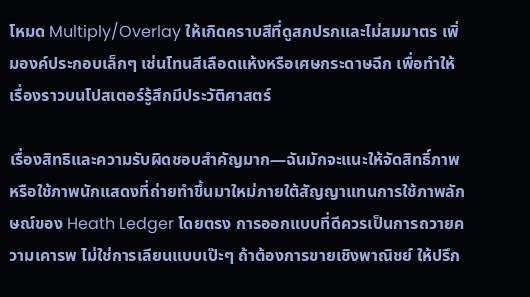โหมด Multiply/Overlay ให้เกิดคราบสีที่ดูสกปรกและไม่สมมาตร เพิ่มองค์ประกอบเล็กๆ เช่นโทนสีเลือดแห้งหรือเศษกระดาษฉีก เพื่อทำให้เรื่องราวบนโปสเตอร์รู้สึกมีประวัติศาสตร์

เรื่องสิทธิและความรับผิดชอบสำคัญมาก—ฉันมักจะแนะให้จัดสิทธิ์ภาพหรือใช้ภาพนักแสดงที่ถ่ายทำขึ้นมาใหม่ภายใต้สัญญาแทนการใช้ภาพลักษณ์ของ Heath Ledger โดยตรง การออกแบบที่ดีควรเป็นการถวายความเคารพ ไม่ใช่การเลียนแบบเป๊ะๆ ถ้าต้องการขายเชิงพาณิชย์ ให้ปรึก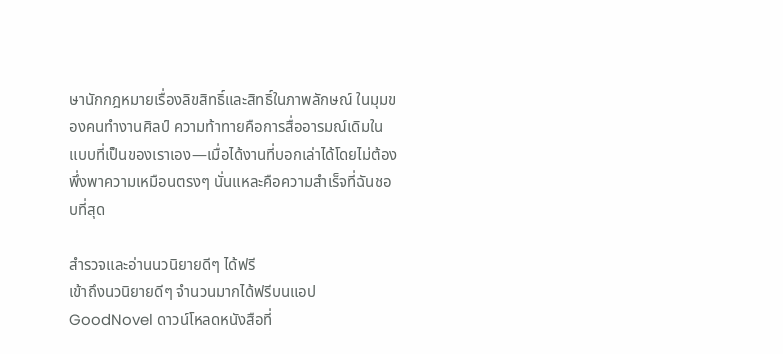ษานักกฎหมายเรื่องลิขสิทธิ์และสิทธิ์ในภาพลักษณ์ ในมุมของคนทำงานศิลป์ ความท้าทายคือการสื่ออารมณ์เดิมในแบบที่เป็นของเราเอง—เมื่อได้งานที่บอกเล่าได้โดยไม่ต้องพึ่งพาความเหมือนตรงๆ นั่นแหละคือความสำเร็จที่ฉันชอบที่สุด

สำรวจและอ่านนวนิยายดีๆ ได้ฟรี
เข้าถึงนวนิยายดีๆ จำนวนมากได้ฟรีบนแอป GoodNovel ดาวน์โหลดหนังสือที่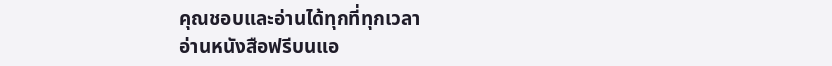คุณชอบและอ่านได้ทุกที่ทุกเวลา
อ่านหนังสือฟรีบนแอ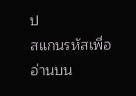ป
สแกนรหัสเพื่ออ่านบน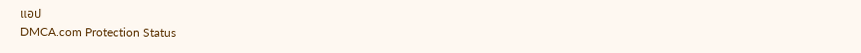แอป
DMCA.com Protection Status